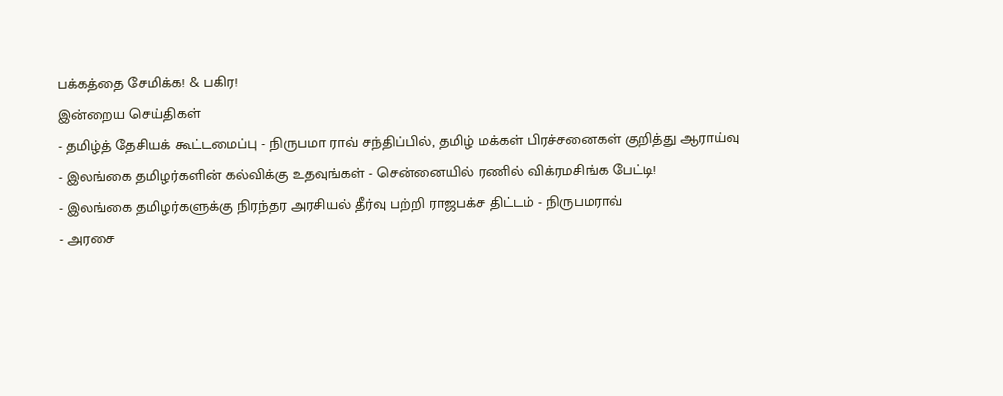பக்கத்தை சேமிக்க! & பகிர!
இன்றைய செய்திகள்
- தமிழ்த் தேசியக் கூட்டமைப்பு - நிருபமா ராவ் சந்திப்பில், தமிழ் மக்கள் பிரச்சனைகள் குறித்து ஆராய்வு
- இலங்கை தமிழர்களின் கல்விக்கு உதவுங்கள் - சென்னையில் ரணில் விக்ரமசிங்க பேட்டி!
- இலங்கை தமிழர்களுக்கு நிரந்தர அரசியல் தீர்வு பற்றி ராஜபக்ச திட்டம் - நிருபமராவ்
- அரசை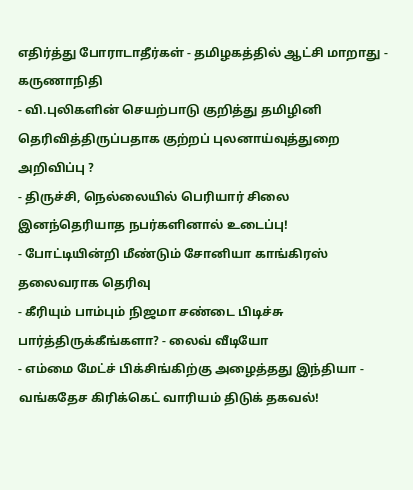எதிர்த்து போராடாதீர்கள் - தமிழகத்தில் ஆட்சி மாறாது - கருணாநிதி
- வி.புலிகளின் செயற்பாடு குறித்து தமிழினி தெரிவித்திருப்பதாக குற்றப் புலனாய்வுத்துறை அறிவிப்பு ?
- திருச்சி, நெல்லையில் பெரியார் சிலை இனந்தெரியாத நபர்களினால் உடைப்பு!
- போட்டியின்றி மீண்டும் சோனியா காங்கிரஸ் தலைவராக தெரிவு
- கீரியும் பாம்பும் நிஜமா சண்டை பிடிச்சு பார்த்திருக்கீங்களா? - லைவ் வீடியோ
- எம்மை மேட்ச் பிக்சிங்கிற்கு அழைத்தது இந்தியா - வங்கதேச கிரிக்கெட் வாரியம் திடுக் தகவல்!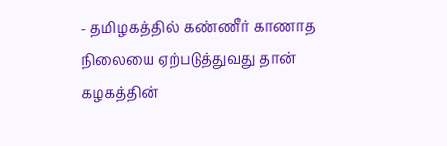- தமிழகத்தில் கண்ணீர் காணாத நிலையை ஏற்படுத்துவது தான் கழகத்தின்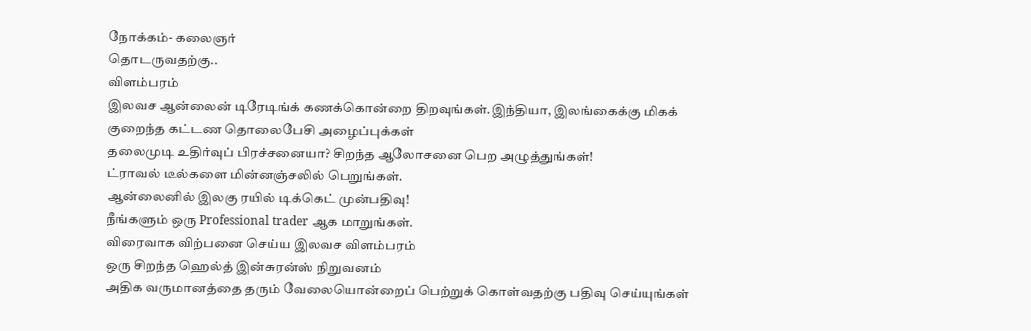நோக்கம்- கலைஞர்
தொடருவதற்கு..
விளம்பரம்
இலவச ஆன்லைன் டிரேடிங்க் கணக்கொன்றை திறவுங்கள்.இந்தியா, இலங்கைக்கு மிகக் குறைந்த கட்டண தொலைபேசி அழைப்புக்கள்
தலைமுடி உதிர்வுப் பிரச்சனையா? சிறந்த ஆலோசனை பெற அழுத்துங்கள்!
ட்ராவல் டீல்களை மின்னஞ்சலில் பெறுங்கள்.
ஆன்லைனில் இலகு ரயில் டிக்கெட் முன்பதிவு!
நீங்களும் ஒரு Professional trader ஆக மாறுங்கள்.
விரைவாக விற்பனை செய்ய இலவச விளம்பரம்
ஒரு சிறந்த ஹெல்த் இன்சுரன்ஸ் நிறுவனம்
அதிக வருமானத்தை தரும் வேலையொன்றைப் பெற்றுக் கொள்வதற்கு பதிவு செய்யுங்கள்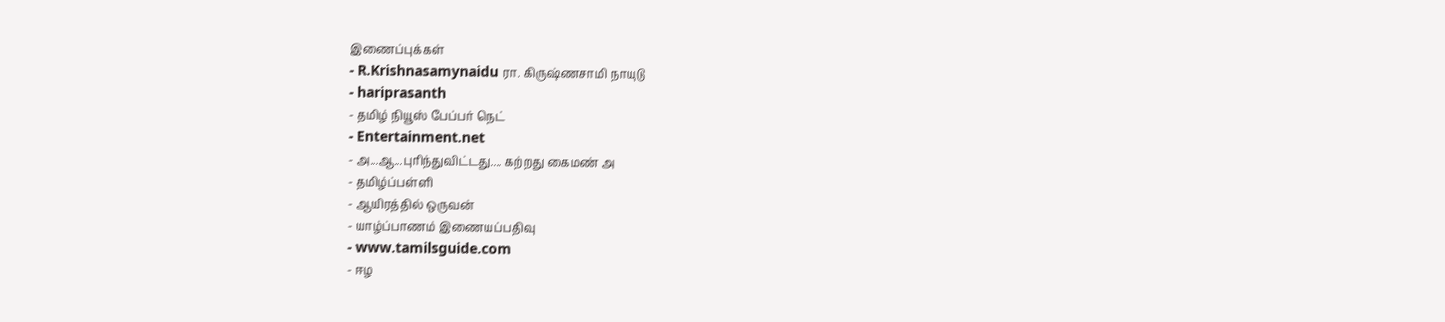இணைப்புக்கள்
- R.Krishnasamynaidu ரா. கிருஷ்ணசாமி நாயுடு
- hariprasanth
- தமிழ் நியூஸ் பேப்பர் நெட்
- Entertainment.net
- அ...ஆ...புரிந்துவிட்டது.... கற்றது கைமண் அ
- தமிழ்ப்பள்ளி
- ஆயிரத்தில் ஒருவன்
- யாழ்ப்பாணம் இணையப்பதிவு
- www.tamilsguide.com
- ஈழ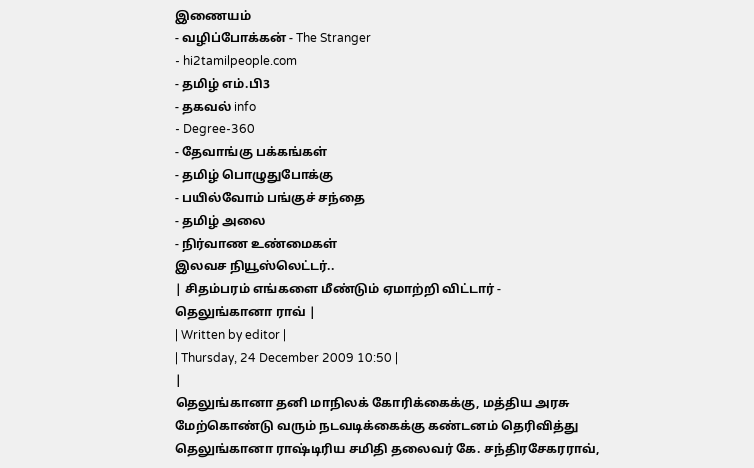இணையம்
- வழிப்போக்கன் - The Stranger
- hi2tamilpeople.com
- தமிழ் எம்.பி3
- தகவல் info
- Degree-360
- தேவாங்கு பக்கங்கள்
- தமிழ் பொழுதுபோக்கு
- பயில்வோம் பங்குச் சந்தை
- தமிழ் அலை
- நிர்வாண உண்மைகள்
இலவச நியூஸ்லெட்டர்..
| சிதம்பரம் எங்களை மீண்டும் ஏமாற்றி விட்டார் - தெலுங்கானா ராவ் |
| Written by editor |
| Thursday, 24 December 2009 10:50 |
|
தெலுங்கானா தனி மாநிலக் கோரிக்கைக்கு, மத்திய அரசு மேற்கொண்டு வரும் நடவடிக்கைக்கு கண்டனம் தெரிவித்து தெலுங்கானா ராஷ்டிரிய சமிதி தலைவர் கே. சந்திரசேகரராவ்,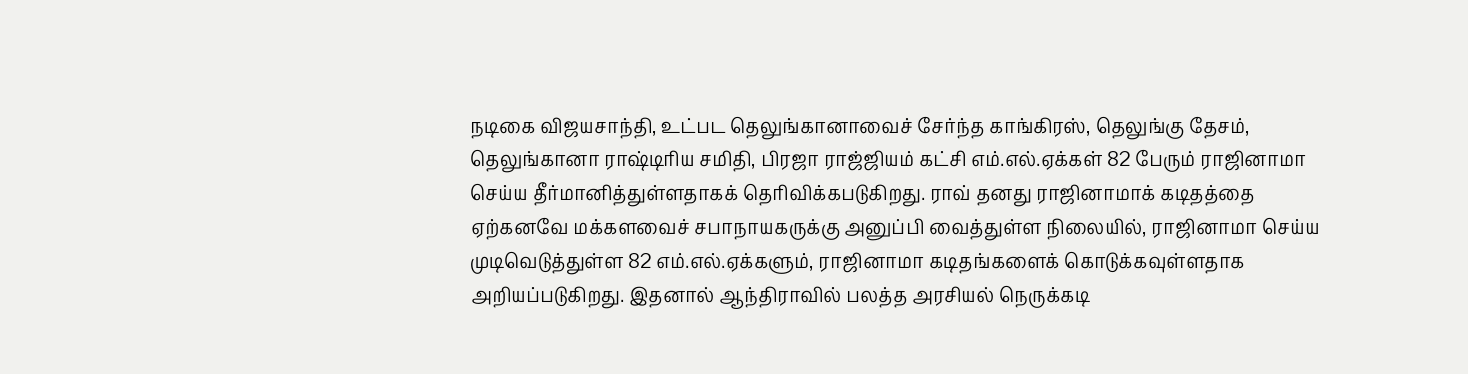நடிகை விஜயசாந்தி, உட்பட தெலுங்கானாவைச் சேர்ந்த காங்கிரஸ், தெலுங்கு தேசம், தெலுங்கானா ராஷ்டிரிய சமிதி, பிரஜா ராஜ்ஜியம் கட்சி எம்.எல்.ஏக்கள் 82 பேரும் ராஜினாமா செய்ய தீர்மானித்துள்ளதாகக் தெரிவிக்கபடுகிறது. ராவ் தனது ராஜினாமாக் கடிதத்தை ஏற்கனவே மக்களவைச் சபாநாயகருக்கு அனுப்பி வைத்துள்ள நிலையில், ராஜினாமா செய்ய முடிவெடுத்துள்ள 82 எம்.எல்.ஏக்களும், ராஜினாமா கடிதங்களைக் கொடுக்கவுள்ளதாக அறியப்படுகிறது. இதனால் ஆந்திராவில் பலத்த அரசியல் நெருக்கடி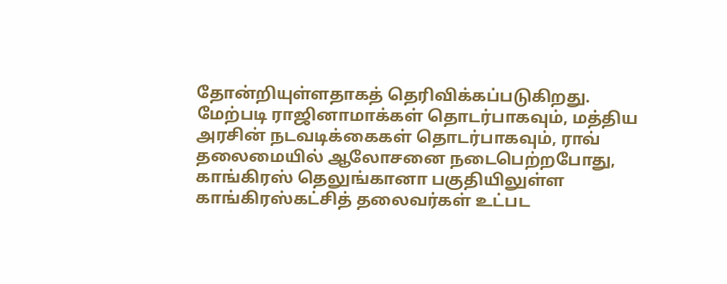தோன்றியுள்ளதாகத் தெரிவிக்கப்படுகிறது. மேற்படி ராஜினாமாக்கள் தொடர்பாகவும், மத்திய அரசின் நடவடிக்கைகள் தொடர்பாகவும், ராவ் தலைமையில் ஆலோசனை நடைபெற்றபோது, காங்கிரஸ் தெலுங்கானா பகுதியிலுள்ள காங்கிரஸ்கட்சித் தலைவர்கள் உட்பட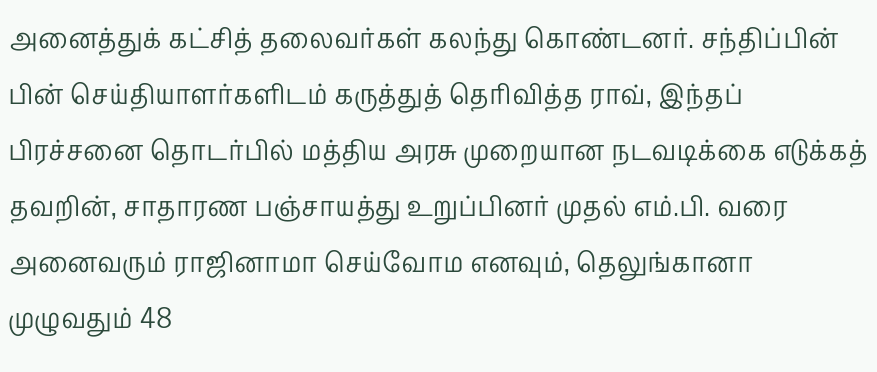அனைத்துக் கட்சித் தலைவர்கள் கலந்து கொண்டனர். சந்திப்பின் பின் செய்தியாளர்களிடம் கருத்துத் தெரிவித்த ராவ், இந்தப் பிரச்சனை தொடர்பில் மத்திய அரசு முறையான நடவடிக்கை எடுக்கத் தவறின், சாதாரண பஞ்சாயத்து உறுப்பினர் முதல் எம்.பி. வரை அனைவரும் ராஜினாமா செய்வோம எனவும், தெலுங்கானா முழுவதும் 48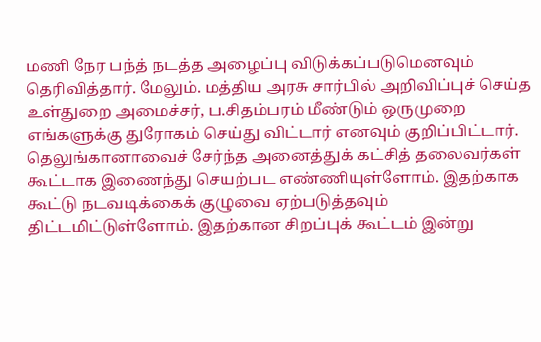மணி நேர பந்த் நடத்த அழைப்பு விடுக்கப்படுமெனவும் தெரிவித்தார். மேலும். மத்திய அரசு சார்பில் அறிவிப்புச் செய்த உள்துறை அமைச்சர், ப.சிதம்பரம் மீண்டும் ஒருமுறை எங்களுக்கு துரோகம் செய்து விட்டார் எனவும் குறிப்பிட்டார். தெலுங்கானாவைச் சேர்ந்த அனைத்துக் கட்சித் தலைவர்கள் கூட்டாக இணைந்து செயற்பட எண்ணியுள்ளோம். இதற்காக கூட்டு நடவடிக்கைக் குழுவை ஏற்படுத்தவும் திட்டமிட்டுள்ளோம். இதற்கான சிறப்புக் கூட்டம் இன்று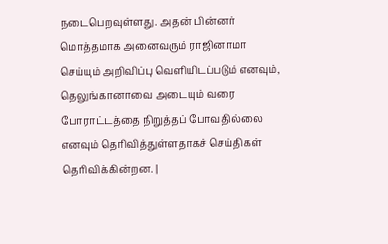நடைபெறவுள்ளது. அதன் பின்னர் மொத்தமாக அனைவரும் ராஜினாமா செய்யும் அறிவிப்பு வெளியிடப்படும் எனவும், தெலுங்கானாவை அடையும் வரை போராட்டத்தை நிறுத்தப் போவதில்லை எனவும் தெரிவித்துள்ளதாகச் செய்திகள் தெரிவிக்கின்றன. |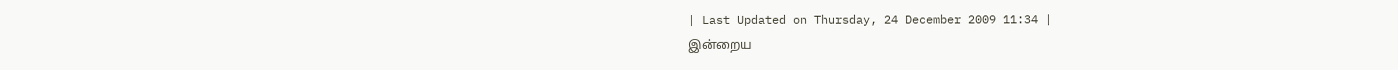| Last Updated on Thursday, 24 December 2009 11:34 |
இன்றைய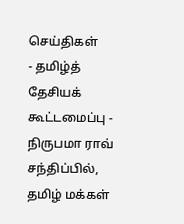செய்திகள்
- தமிழ்த் தேசியக் கூட்டமைப்பு - நிருபமா ராவ் சந்திப்பில், தமிழ் மக்கள்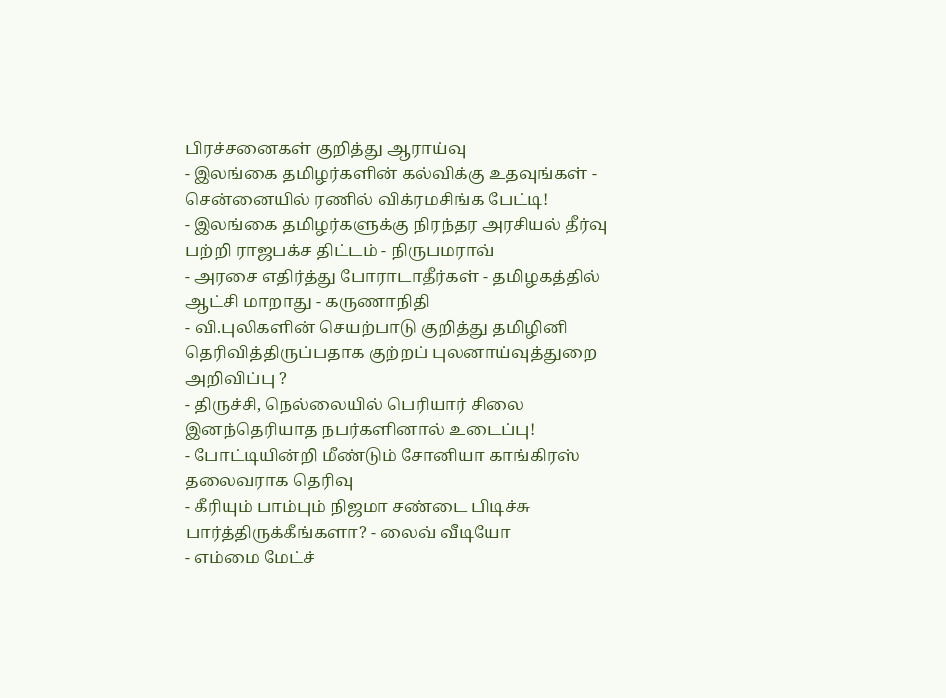பிரச்சனைகள் குறித்து ஆராய்வு
- இலங்கை தமிழர்களின் கல்விக்கு உதவுங்கள் - சென்னையில் ரணில் விக்ரமசிங்க பேட்டி!
- இலங்கை தமிழர்களுக்கு நிரந்தர அரசியல் தீர்வு பற்றி ராஜபக்ச திட்டம் - நிருபமராவ்
- அரசை எதிர்த்து போராடாதீர்கள் - தமிழகத்தில் ஆட்சி மாறாது - கருணாநிதி
- வி.புலிகளின் செயற்பாடு குறித்து தமிழினி தெரிவித்திருப்பதாக குற்றப் புலனாய்வுத்துறை அறிவிப்பு ?
- திருச்சி, நெல்லையில் பெரியார் சிலை இனந்தெரியாத நபர்களினால் உடைப்பு!
- போட்டியின்றி மீண்டும் சோனியா காங்கிரஸ் தலைவராக தெரிவு
- கீரியும் பாம்பும் நிஜமா சண்டை பிடிச்சு பார்த்திருக்கீங்களா? - லைவ் வீடியோ
- எம்மை மேட்ச்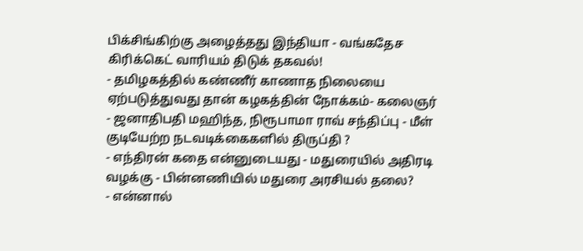பிக்சிங்கிற்கு அழைத்தது இந்தியா - வங்கதேச கிரிக்கெட் வாரியம் திடுக் தகவல்!
- தமிழகத்தில் கண்ணீர் காணாத நிலையை ஏற்படுத்துவது தான் கழகத்தின் நோக்கம்- கலைஞர்
- ஜனாதிபதி மஹிந்த, நிரூபாமா ராவ் சந்திப்பு - மீள் குடியேற்ற நடவடிக்கைகளில் திருப்தி ?
- எந்திரன் கதை என்னுடையது - மதுரையில் அதிரடி வழக்கு - பின்னணியில் மதுரை அரசியல் தலை?
- என்னால்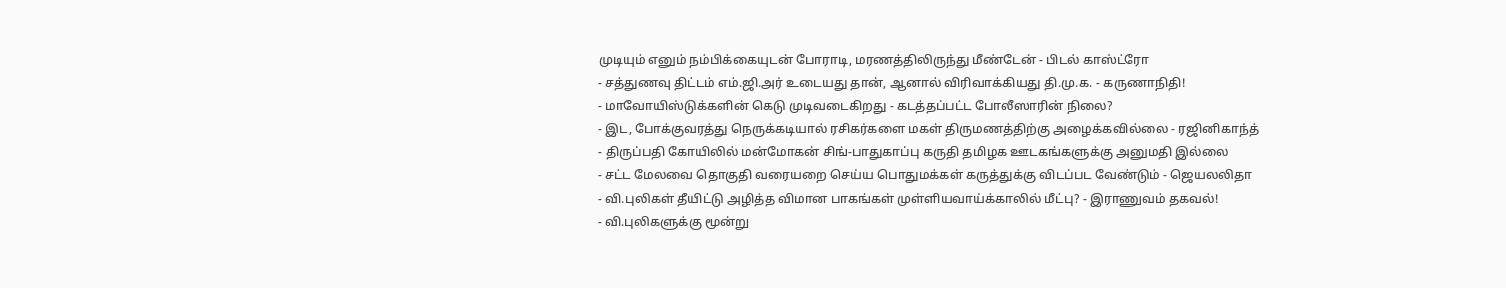முடியும் எனும் நம்பிக்கையுடன் போராடி, மரணத்திலிருந்து மீண்டேன் - பிடல் காஸ்ட்ரோ
- சத்துணவு திட்டம் எம்.ஜி.அர் உடையது தான், ஆனால் விரிவாக்கியது தி.மு.க. - கருணாநிதி!
- மாவோயிஸ்டுக்களின் கெடு முடிவடைகிறது - கடத்தப்பட்ட போலீஸாரின் நிலை?
- இட, போக்குவரத்து நெருக்கடியால் ரசிகர்களை மகள் திருமணத்திற்கு அழைக்கவில்லை - ரஜினிகாந்த்
- திருப்பதி கோயிலில் மன்மோகன் சிங்-பாதுகாப்பு கருதி தமிழக ஊடகங்களுக்கு அனுமதி இல்லை
- சட்ட மேலவை தொகுதி வரையறை செய்ய பொதுமக்கள் கருத்துக்கு விடப்பட வேண்டும் - ஜெயலலிதா
- வி.புலிகள் தீயிட்டு அழித்த விமான பாகங்கள் முள்ளியவாய்க்காலில் மீட்பு? - இராணுவம் தகவல்!
- வி.புலிகளுக்கு மூன்று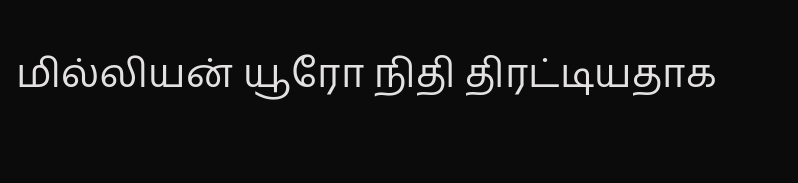மில்லியன் யூரோ நிதி திரட்டியதாக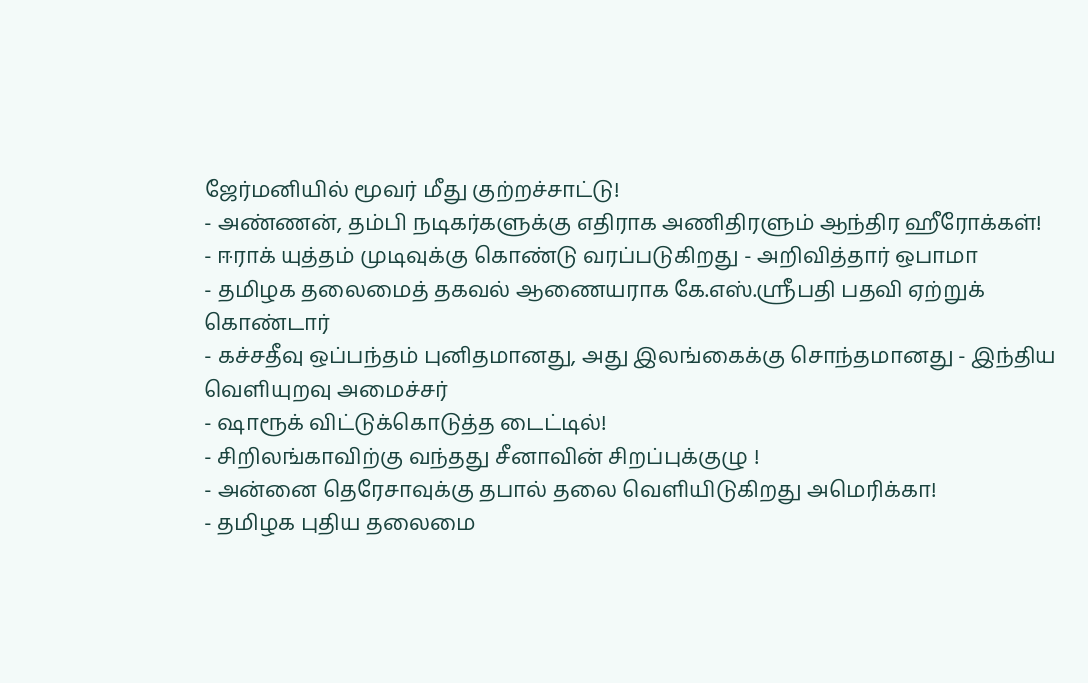ஜேர்மனியில் மூவர் மீது குற்றச்சாட்டு!
- அண்ணன், தம்பி நடிகர்களுக்கு எதிராக அணிதிரளும் ஆந்திர ஹீரோக்கள்!
- ஈராக் யுத்தம் முடிவுக்கு கொண்டு வரப்படுகிறது - அறிவித்தார் ஒபாமா
- தமிழக தலைமைத் தகவல் ஆணையராக கே.எஸ்.ஸ்ரீபதி பதவி ஏற்றுக் கொண்டார்
- கச்சதீவு ஒப்பந்தம் புனிதமானது, அது இலங்கைக்கு சொந்தமானது - இந்திய வெளியுறவு அமைச்சர்
- ஷாரூக் விட்டுக்கொடுத்த டைட்டில்!
- சிறிலங்காவிற்கு வந்தது சீனாவின் சிறப்புக்குழு !
- அன்னை தெரேசாவுக்கு தபால் தலை வெளியிடுகிறது அமெரிக்கா!
- தமிழக புதிய தலைமை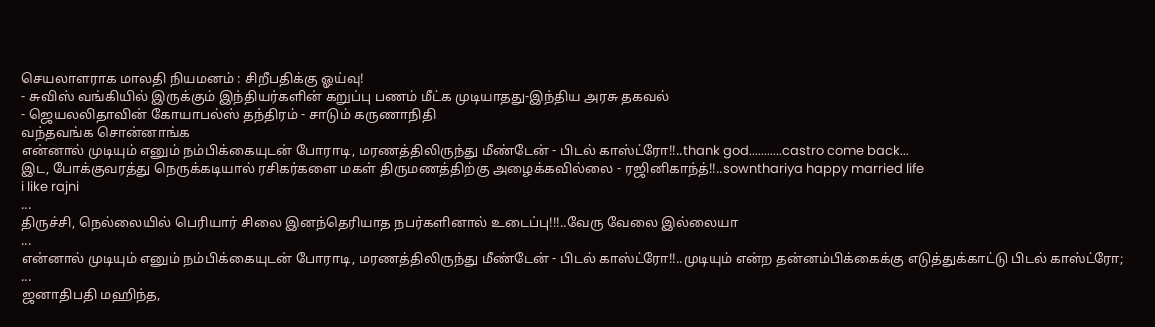செயலாளராக மாலதி நியமனம் : சிறீபதிக்கு ஓய்வு!
- சுவிஸ் வங்கியில் இருக்கும் இந்தியர்களின் கறுப்பு பணம் மீட்க முடியாதது-இந்திய அரசு தகவல்
- ஜெயலலிதாவின் கோயாபல்ஸ் தந்திரம் - சாடும் கருணாநிதி
வந்தவங்க சொன்னாங்க
என்னால் முடியும் எனும் நம்பிக்கையுடன் போராடி, மரணத்திலிருந்து மீண்டேன் - பிடல் காஸ்ட்ரோ!!..thank god...........castro come back...
இட, போக்குவரத்து நெருக்கடியால் ரசிகர்களை மகள் திருமணத்திற்கு அழைக்கவில்லை - ரஜினிகாந்த்!!..sownthariya happy married life
i like rajni
...
திருச்சி, நெல்லையில் பெரியார் சிலை இனந்தெரியாத நபர்களினால் உடைப்பு!!!..வேரு வேலை இல்லையா
...
என்னால் முடியும் எனும் நம்பிக்கையுடன் போராடி, மரணத்திலிருந்து மீண்டேன் - பிடல் காஸ்ட்ரோ!!..முடியும் என்ற தன்னம்பிக்கைக்கு எடுத்துக்காட்டு பிடல் காஸ்ட்ரோ;
...
ஜனாதிபதி மஹிந்த,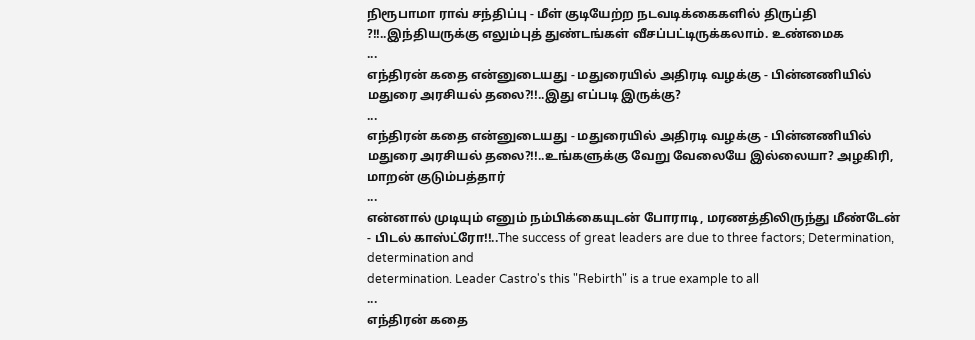நிரூபாமா ராவ் சந்திப்பு - மீள் குடியேற்ற நடவடிக்கைகளில் திருப்தி ?!!..இந்தியருக்கு எலும்புத் துண்டங்கள் வீசப்பட்டிருக்கலாம். உண்மைக
...
எந்திரன் கதை என்னுடையது - மதுரையில் அதிரடி வழக்கு - பின்னணியில் மதுரை அரசியல் தலை?!!..இது எப்படி இருக்கு?
...
எந்திரன் கதை என்னுடையது - மதுரையில் அதிரடி வழக்கு - பின்னணியில் மதுரை அரசியல் தலை?!!..உங்களுக்கு வேறு வேலையே இல்லையா? அழகிரி, மாறன் குடும்பத்தார்
...
என்னால் முடியும் எனும் நம்பிக்கையுடன் போராடி, மரணத்திலிருந்து மீண்டேன் - பிடல் காஸ்ட்ரோ!!..The success of great leaders are due to three factors; Determination, determination and
determination. Leader Castro's this "Rebirth" is a true example to all
...
எந்திரன் கதை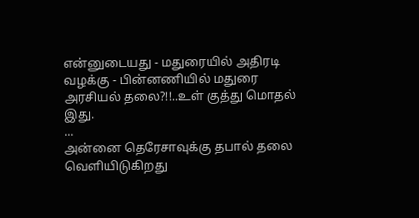என்னுடையது - மதுரையில் அதிரடி வழக்கு - பின்னணியில் மதுரை அரசியல் தலை?!!..உள் குத்து மொதல் இது.
...
அன்னை தெரேசாவுக்கு தபால் தலை வெளியிடுகிறது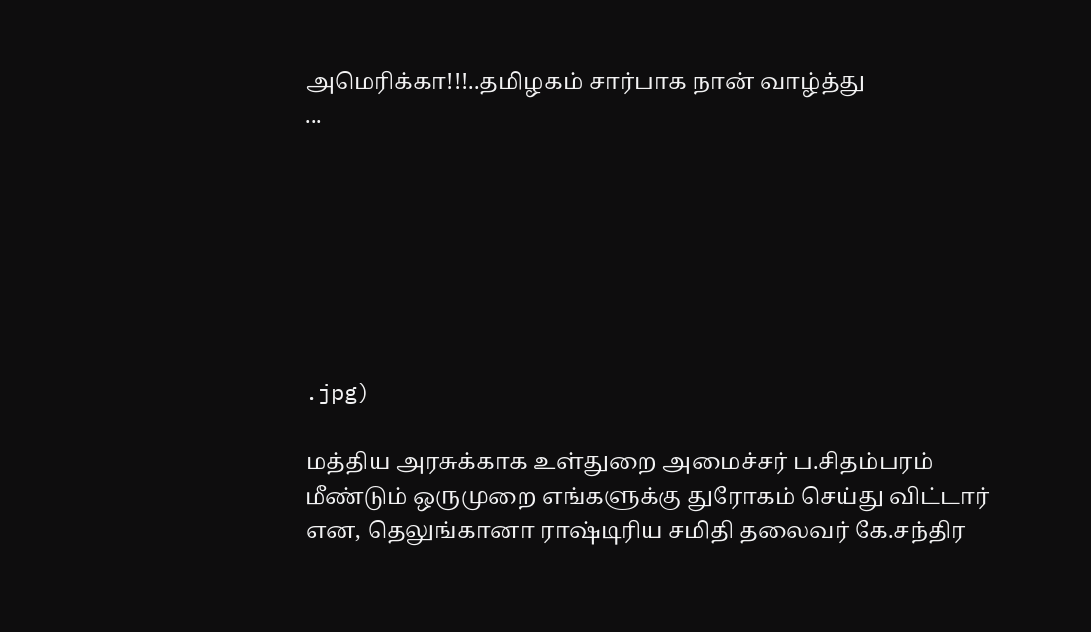அமெரிக்கா!!!..தமிழகம் சார்பாக நான் வாழ்த்து
...







.jpg)

மத்திய அரசுக்காக உள்துறை அமைச்சர் ப.சிதம்பரம் மீண்டும் ஒருமுறை எங்களுக்கு துரோகம் செய்து விட்டார் என, தெலுங்கானா ராஷ்டிரிய சமிதி தலைவர் கே.சந்திர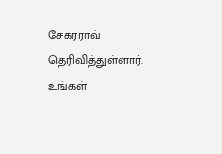சேகரராவ் தெரிவித்துள்ளார்.
உங்கள்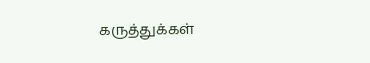கருத்துக்கள்